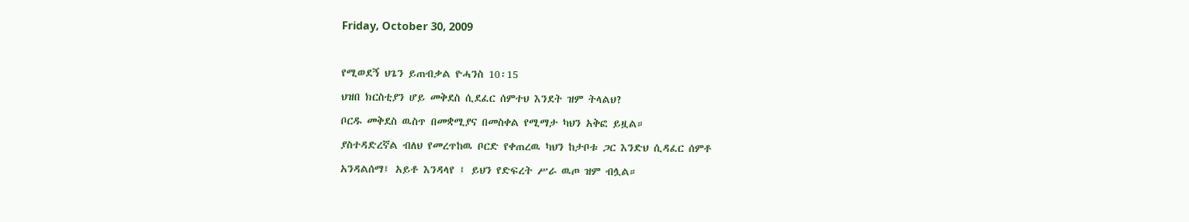Friday, October 30, 2009

የሚወደኝ ህጌን ይጠብቃል ዮሓንስ 10፡15
ህዝበ ክርስቲያን ሆይ መቅደስ ሲደፈር ሰምተህ እንደት ዝም ትላልህ?
ቦርዱ መቅደስ ዉስጥ በመቋሚያና በመስቀል የሚማታ ካህን አቅፎ ይዟል።
ያስተዳድረኛል ብለህ የመረጥከዉ ቦርድ የቀጠረዉ ካህን ከታቦቱ ጋር እንድህ ሲዳፈር ሰምቶ
አንዳልሰማ፤ አይቶ እንዳላየ ፤ ይህን የድፍረት ሥራ ዉጦ ዝም ብሏል።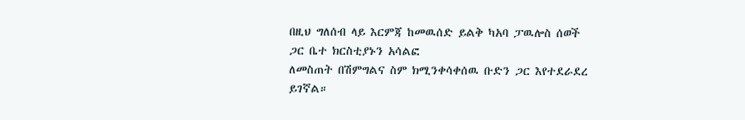በዚህ ግለሰብ ላይ እርምጃ ከመዉሰድ ይልቅ ካአባ ፓዉሎስ ሰወች ጋር ቤተ ክርስቲያኑን አሳልፎ
ለመስጠት በሽምግልና ስም ክሚንቀሳቀሰዉ ቡድን ጋር እየተደራደረ ይገኛል።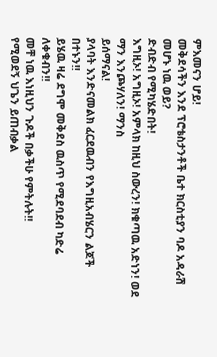ምእመናን ሆይ!
መቅደሳችን እንደ ፕሮቴስታንቶች ቤተ ክርስቲያን ባዶ አዳራሽ መሆኑ ነዉ ወይ?
ድብድብ የሚካሄድበት!
እግዚኦ! አግዚኦ! አምላክ ከዚህ ስውረን! ክቁጣዉ አድነን! ወደ ማን እንጮሃለን! ማንስ
ይሰማናል!
ያላባት እንድናመልክ ፈርደዉብን የእግዚአብሄርን ልጆች በተኑን!!
ይሄዉ ዛሬ ደግሞ መቅደስ ዉስጥ የሚደባደብ ካድሬ ለቀቁብን!!
መቸ ነዉ እነዚህን ጉዶች በቃችሁ የምትሉት!!
የሚወደኝ ህጌን ይጠብቃል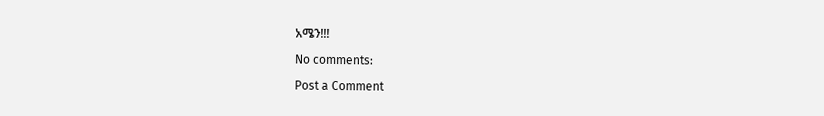አሜን!!!

No comments:

Post a Comment